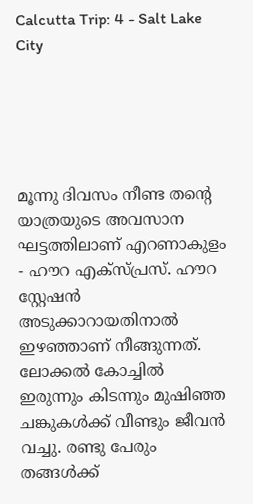Calcutta Trip: 4 - Salt Lake City





മൂന്നു ദിവസം നീണ്ട തൻ്റെ യാത്രയുടെ അവസാന ഘട്ടത്തിലാണ് എറണാകുളം - ഹൗറ എക്സ്പ്രസ്. ഹൗറ സ്റ്റേഷൻ അടുക്കാറായതിനാൽ ഇഴഞ്ഞാണ് നീങ്ങുന്നത്. ലോക്കൽ കോച്ചിൽ ഇരുന്നും കിടന്നും മുഷിഞ്ഞ ചങ്കുകൾക്ക് വീണ്ടും ജീവൻ വച്ചു. രണ്ടു പേരും തങ്ങൾക്ക്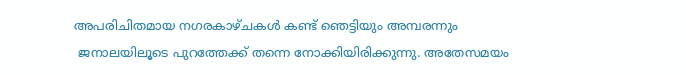അപരിചിതമായ നഗരകാഴ്ചകൾ കണ്ട് ഞെട്ടിയും അമ്പരന്നും
 ജനാലയിലൂടെ പുറത്തേക്ക് തന്നെ നോക്കിയിരിക്കുന്നു. അതേസമയം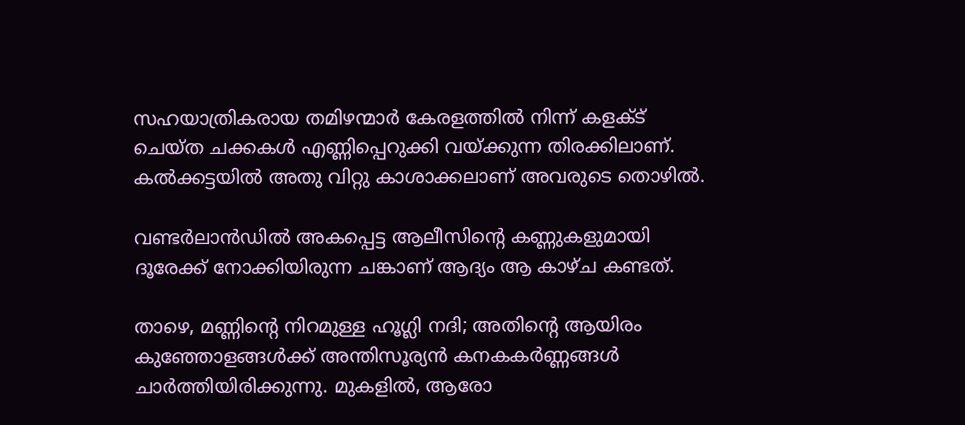സഹയാത്രികരായ തമിഴന്മാർ കേരളത്തിൽ നിന്ന് കളക്ട് ചെയ്ത ചക്കകൾ എണ്ണിപ്പെറുക്കി വയ്ക്കുന്ന തിരക്കിലാണ്. കൽക്കട്ടയിൽ അതു വിറ്റു കാശാക്കലാണ് അവരുടെ തൊഴിൽ.

വണ്ടർലാൻഡിൽ അകപ്പെട്ട ആലീസിൻ്റെ കണ്ണുകളുമായി ദൂരേക്ക് നോക്കിയിരുന്ന ചങ്കാണ് ആദ്യം ആ കാഴ്ച കണ്ടത്.

താഴെ, മണ്ണിൻ്റെ നിറമുള്ള ഹൂഗ്ലി നദി; അതിൻ്റെ ആയിരം കുഞ്ഞോളങ്ങൾക്ക് അന്തിസൂര്യൻ കനകകർണ്ണങ്ങൾ ചാർത്തിയിരിക്കുന്നു. മുകളിൽ, ആരോ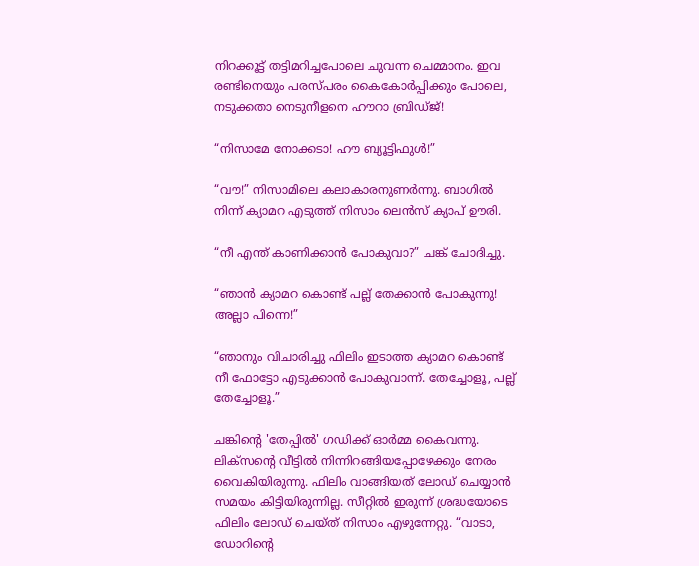നിറക്കൂട്ട് തട്ടിമറിച്ചപോലെ ചുവന്ന ചെമ്മാനം. ഇവ രണ്ടിനെയും പരസ്പരം കൈകോർപ്പിക്കും പോലെ, നടുക്കതാ നെടുനീളനെ ഹൗറാ ബ്രിഡ്ജ്!

“നിസാമേ നോക്കടാ! ഹൗ ബ്യൂട്ടിഫുൾ!”

“വൗ!” നിസാമിലെ കലാകാരനുണർന്നു. ബാഗിൽ നിന്ന് ക്യാമറ എടുത്ത് നിസാം ലെൻസ് ക്യാപ് ഊരി.

“നീ എന്ത് കാണിക്കാൻ പോകുവാ?” ചങ്ക് ചോദിച്ചു.

“ഞാൻ ക്യാമറ കൊണ്ട് പല്ല് തേക്കാൻ പോകുന്നു! അല്ലാ പിന്നെ!”

“ഞാനും വിചാരിച്ചു ഫിലിം ഇടാത്ത ക്യാമറ കൊണ്ട് നീ ഫോട്ടോ എടുക്കാൻ പോകുവാന്ന്. തേച്ചോളൂ, പല്ല് തേച്ചോളൂ.”

ചങ്കിൻ്റെ 'തേപ്പിൽ' ഗഡിക്ക് ഓർമ്മ കൈവന്നു. ലിക്സന്റെ വീട്ടിൽ നിന്നിറങ്ങിയപ്പോഴേക്കും നേരം വൈകിയിരുന്നു. ഫിലിം വാങ്ങിയത് ലോഡ് ചെയ്യാൻ സമയം കിട്ടിയിരുന്നില്ല. സീറ്റിൽ ഇരുന്ന് ശ്രദ്ധയോടെ ഫിലിം ലോഡ് ചെയ്ത് നിസാം എഴുന്നേറ്റു. “വാടാ, ഡോറിൻ്റെ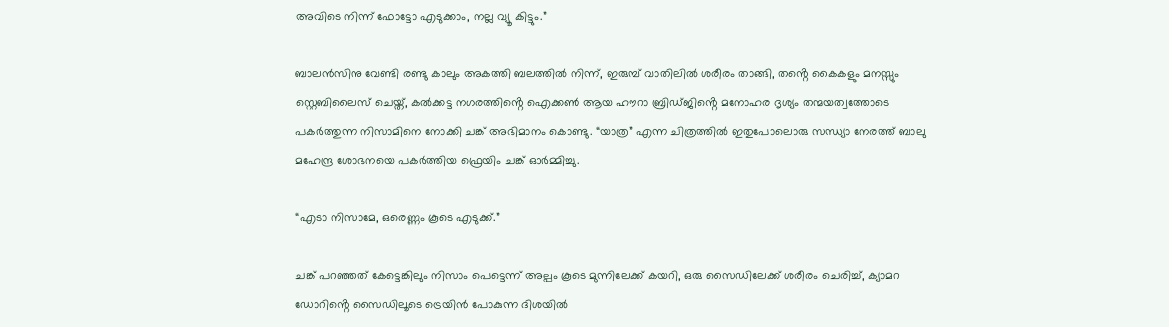അവിടെ നിന്ന് ഫോട്ടോ എടുക്കാം, നല്ല വ്യൂ കിട്ടും.”

ബാലൻസിനു വേണ്ടി രണ്ടു കാലും അകത്തി ബലത്തിൽ നിന്ന്, ഇരുമ്പ് വാതിലിൽ ശരീരം താങ്ങി, തൻ്റെ കൈകളും മനസ്സും സ്റ്റെബിലൈസ് ചെയ്ത്, കൽക്കട്ട നഗരത്തിൻ്റെ ഐക്കൺ ആയ ഹൗറാ ബ്രിഡ്ജിൻ്റെ മനോഹര ദൃശ്യം തന്മയത്വത്തോടെ പകർത്തുന്ന നിസാമിനെ നോക്കി ചങ്ക് അഭിമാനം കൊണ്ടു. “യാത്ര” എന്ന ചിത്രത്തിൽ ഇതുപോലൊരു സന്ധ്യാ നേരത്ത് ബാലു മഹേന്ദ്ര ശോഭനയെ പകർത്തിയ ഫ്രെയിം ചങ്ക് ഓർമ്മിച്ചു.

“എടാ നിസാമേ, ഒരെണ്ണം കൂടെ എടുക്ക്.”

ചങ്ക് പറഞ്ഞത് കേട്ടെങ്കിലും നിസാം പെട്ടെന്ന് അല്പം കൂടെ മുന്നിലേക്ക് കയറി, ഒരു സൈഡിലേക്ക് ശരീരം ചെരിച്ച്, ക്യാമറ ഡോറിൻ്റെ സൈഡിലൂടെ ട്രെയിൻ പോകുന്ന ദിശയിൽ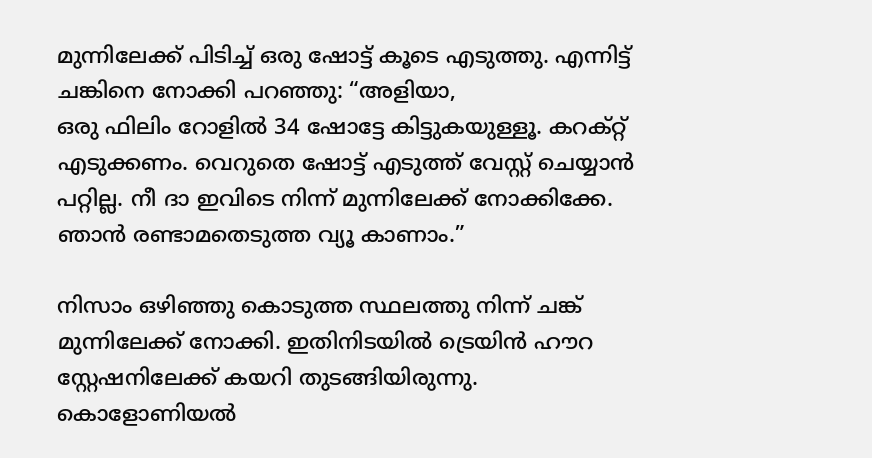മുന്നിലേക്ക് പിടിച്ച് ഒരു ഷോട്ട് കൂടെ എടുത്തു. എന്നിട്ട് ചങ്കിനെ നോക്കി പറഞ്ഞു: “അളിയാ,
ഒരു ഫിലിം റോളിൽ 34 ഷോട്ടേ കിട്ടുകയുള്ളൂ. കറക്റ്റ് എടുക്കണം. വെറുതെ ഷോട്ട് എടുത്ത് വേസ്റ്റ് ചെയ്യാൻ പറ്റില്ല. നീ ദാ ഇവിടെ നിന്ന് മുന്നിലേക്ക് നോക്കിക്കേ. ഞാൻ രണ്ടാമതെടുത്ത വ്യൂ കാണാം.”

നിസാം ഒഴിഞ്ഞു കൊടുത്ത സ്ഥലത്തു നിന്ന് ചങ്ക് മുന്നിലേക്ക് നോക്കി. ഇതിനിടയിൽ ട്രെയിൻ ഹൗറ സ്റ്റേഷനിലേക്ക് കയറി തുടങ്ങിയിരുന്നു. കൊളോണിയൽ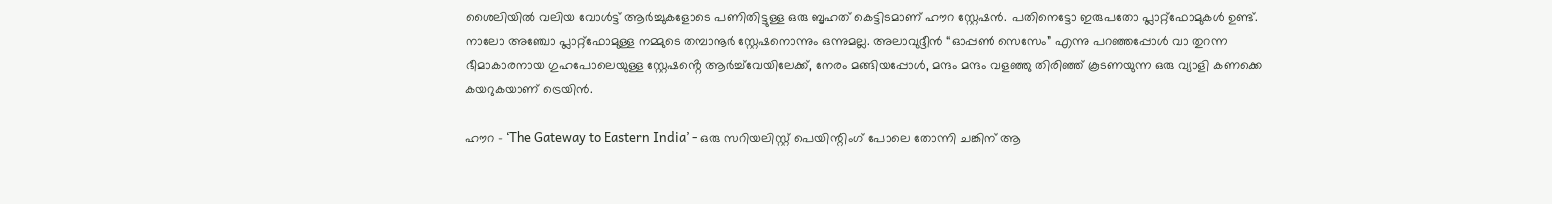ശൈലിയിൽ വലിയ വോൾട്ട് ആർച്ചുകളോടെ പണിതിട്ടുള്ള ഒരു ബൃഹത് കെട്ടിടമാണ് ഹൗറ സ്റ്റേഷൻ. പതിനെട്ടോ ഇരുപതോ പ്ലാറ്റ്ഫോമുകൾ ഉണ്ട്. നാലോ അഞ്ചോ പ്ലാറ്റ്ഫോമുള്ള നമ്മുടെ തമ്പാനൂർ സ്റ്റേഷനൊന്നും ഒന്നുമല്ല. അലാവുദ്ദീൻ “ഓപ്പൺ സെസേം” എന്നു പറഞ്ഞപ്പോൾ വാ തുറന്ന ഭീമാകാരനായ ഗുഹപോലെയുള്ള സ്റ്റേഷൻ്റെ ആർച്ച്‌വേയിലേക്ക്, നേരം മങ്ങിയപ്പോൾ, മന്ദം മന്ദം വളഞ്ഞു തിരിഞ്ഞ് കൂടണയുന്ന ഒരു വ്യാളി കണക്കെ കയറുകയാണ് ട്രെയിൻ.

ഹൗറ - ‘The Gateway to Eastern India’ - ഒരു സറിയലിസ്റ്റ് പെയിന്റിംഗ് പോലെ തോന്നി ചങ്കിന് ആ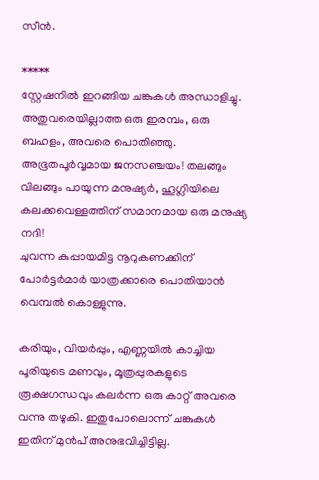സീൻ.

*****
സ്റ്റേഷനിൽ ഇറങ്ങിയ ചങ്കുകൾ അന്ധാളിച്ചു. അതുവരെയില്ലാത്ത ഒരു ഇരമ്പം, ഒരു ബഹളം, അവരെ പൊതിഞ്ഞു. അഭൂതപൂർവ്വമായ ജനസഞ്ചയം! തലങ്ങും വിലങ്ങും പായുന്ന മനുഷ്യർ, ഹൂഗ്ലിയിലെ കലക്കവെള്ളത്തിന് സമാനമായ ഒരു മനുഷ്യ നദി!
ചുവന്ന കുപ്പായമിട്ട നൂറുകണക്കിന് പോർട്ടർമാർ യാത്രക്കാരെ പൊതിയാൻ വെമ്പൽ കൊള്ളുന്നു.

കരിയും, വിയർപ്പും, എണ്ണയിൽ കാച്ചിയ പൂരിയുടെ മണവും, മൂത്രപ്പുരകളുടെ രൂക്ഷഗന്ധവും കലർന്ന ഒരു കാറ്റ് അവരെ വന്നു തഴുകി. ഇതുപോലൊന്ന് ചങ്കുകൾ ഇതിന് മുൻപ് അനുഭവിച്ചിട്ടില്ല.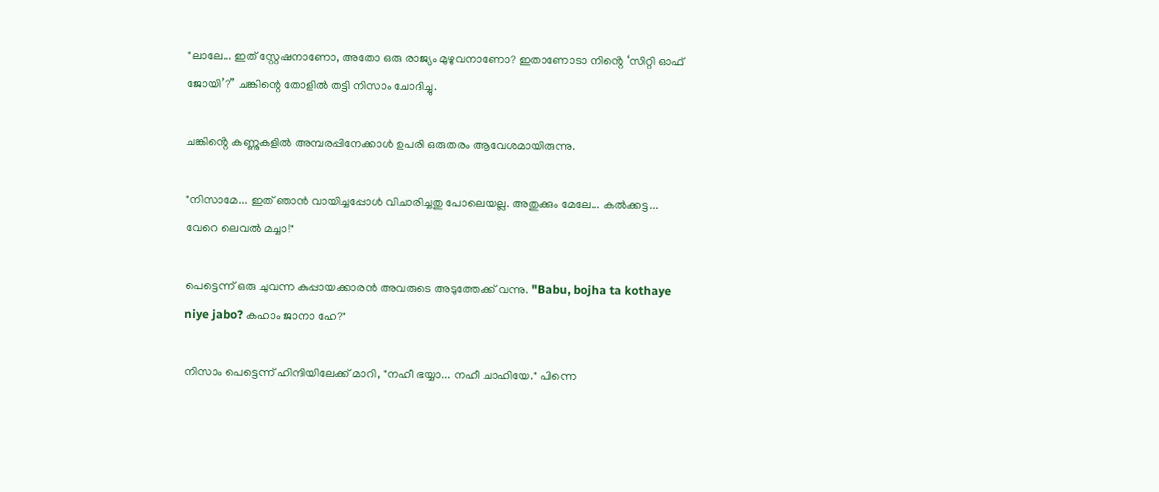"ലാലേ... ഇത് സ്റ്റേഷനാണോ, അതോ ഒരു രാജ്യം മുഴുവനാണോ? ഇതാണോടാ നിൻ്റെ ‘സിറ്റി ഓഫ് ജോയി’?” ചങ്കിന്റെ തോളിൽ തട്ടി നിസാം ചോദിച്ചു.

ചങ്കിൻ്റെ കണ്ണുകളിൽ അമ്പരപ്പിനേക്കാൾ ഉപരി ഒരുതരം ആവേശമായിരുന്നു.

"നിസാമേ... ഇത് ഞാൻ വായിച്ചപ്പോൾ വിചാരിച്ചതു പോലെയല്ല. അതുക്കും മേലേ... കൽക്കട്ട... വേറെ ലെവൽ മച്ചാ!"

പെട്ടെന്ന് ഒരു ചുവന്ന കുപ്പായക്കാരൻ അവരുടെ അടുത്തേക്ക് വന്നു. "Babu, bojha ta kothaye niye jabo? കഹാം ജാനാ ഹേ?"

നിസാം പെട്ടെന്ന് ഹിന്ദിയിലേക്ക് മാറി, "നഹീ ഭയ്യാ... നഹീ ചാഹിയേ." പിന്നെ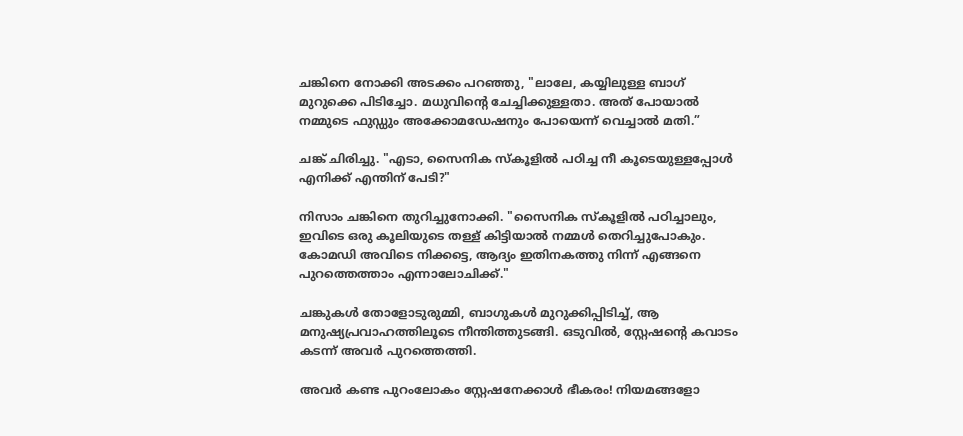ചങ്കിനെ നോക്കി അടക്കം പറഞ്ഞു, "ലാലേ, കയ്യിലുള്ള ബാഗ് മുറുക്കെ പിടിച്ചോ. മധുവിന്റെ ചേച്ചിക്കുള്ളതാ. അത് പോയാൽ നമ്മുടെ ഫുഡ്ഡും അക്കോമഡേഷനും പോയെന്ന് വെച്ചാൽ മതി.”

ചങ്ക് ചിരിച്ചു. "എടാ, സൈനിക സ്കൂളിൽ പഠിച്ച നീ കൂടെയുള്ളപ്പോൾ എനിക്ക് എന്തിന് പേടി?"

നിസാം ചങ്കിനെ തുറിച്ചുനോക്കി. "സൈനിക സ്കൂളിൽ പഠിച്ചാലും, ഇവിടെ ഒരു കൂലിയുടെ തള്ള് കിട്ടിയാൽ നമ്മൾ തെറിച്ചുപോകും. കോമഡി അവിടെ നിക്കട്ടെ, ആദ്യം ഇതിനകത്തു നിന്ന് എങ്ങനെ പുറത്തെത്താം എന്നാലോചിക്ക്."

ചങ്കുകൾ തോളോടുരുമ്മി, ബാഗുകൾ മുറുക്കിപ്പിടിച്ച്, ആ മനുഷ്യപ്രവാഹത്തിലൂടെ നീന്തിത്തുടങ്ങി. ഒടുവിൽ, സ്റ്റേഷന്റെ കവാടം കടന്ന് അവർ പുറത്തെത്തി.

അവർ കണ്ട പുറംലോകം സ്റ്റേഷനേക്കാൾ ഭീകരം! നിയമങ്ങളോ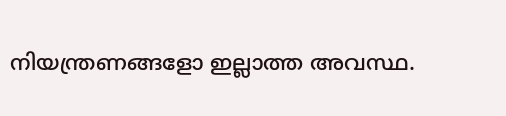നിയന്ത്രണങ്ങളോ ഇല്ലാത്ത അവസ്ഥ.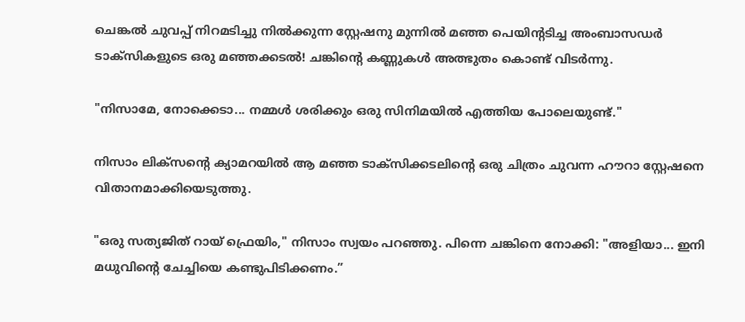ചെങ്കൽ ചുവപ്പ് നിറമടിച്ചു നിൽക്കുന്ന സ്റ്റേഷനു മുന്നിൽ മഞ്ഞ പെയിന്റടിച്ച അംബാസഡർ ടാക്സികളുടെ ഒരു മഞ്ഞക്കടൽ! ചങ്കിന്റെ കണ്ണുകൾ അത്ഭുതം കൊണ്ട് വിടർന്നു.

"നിസാമേ, നോക്കെടാ... നമ്മൾ ശരിക്കും ഒരു സിനിമയിൽ എത്തിയ പോലെയുണ്ട്."

നിസാം ലിക്സന്റെ ക്യാമറയിൽ ആ മഞ്ഞ ടാക്സിക്കടലിന്റെ ഒരു ചിത്രം ചുവന്ന ഹൗറാ സ്റ്റേഷനെ വിതാനമാക്കിയെടുത്തു.

"ഒരു സത്യജിത് റായ് ഫ്രെയിം," നിസാം സ്വയം പറഞ്ഞു. പിന്നെ ചങ്കിനെ നോക്കി: "അളിയാ... ഇനി മധുവിന്റെ ചേച്ചിയെ കണ്ടുപിടിക്കണം.”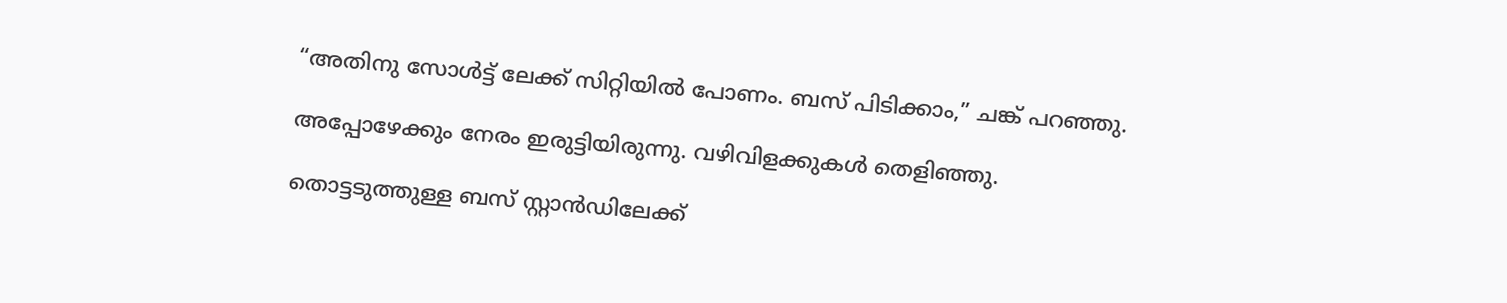“അതിനു സോൾട്ട് ലേക്ക് സിറ്റിയിൽ പോണം. ബസ് പിടിക്കാം,” ചങ്ക് പറഞ്ഞു.

അപ്പോഴേക്കും നേരം ഇരുട്ടിയിരുന്നു. വഴിവിളക്കുകൾ തെളിഞ്ഞു.

തൊട്ടടുത്തുള്ള ബസ് സ്റ്റാൻഡിലേക്ക്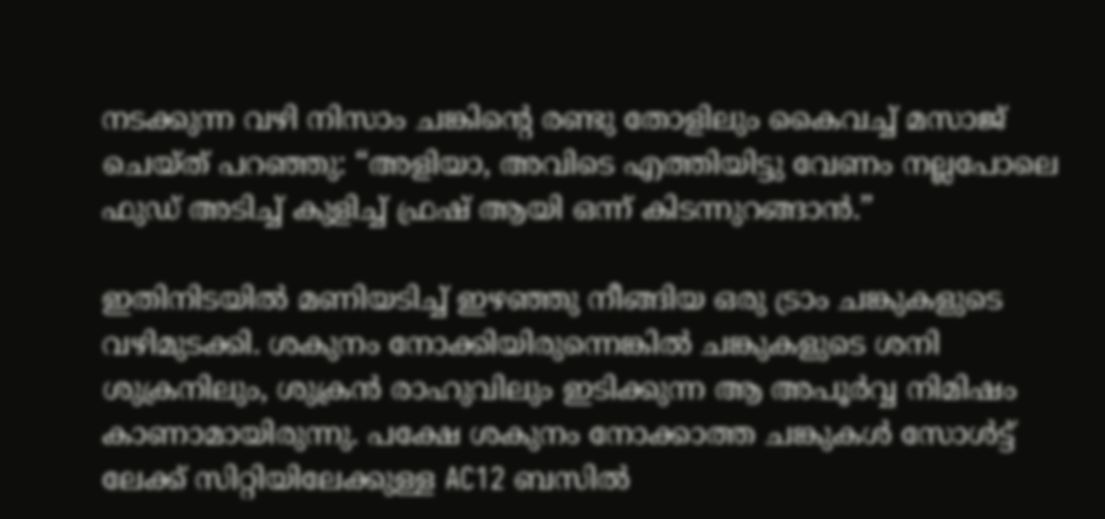നടക്കുന്ന വഴി നിസാം ചങ്കിൻ്റെ രണ്ടു തോളിലും കൈവച്ച് മസാജ് ചെയ്ത് പറഞ്ഞു: “അളിയാ, അവിടെ എത്തിയിട്ടു വേണം നല്ലപോലെ ഫുഡ് അടിച്ച് കുളിച്ച് ഫ്രഷ് ആയി ഒന്ന് കിടന്നുറങ്ങാൻ.”

ഇതിനിടയിൽ മണിയടിച്ച് ഇഴഞ്ഞു നീങ്ങിയ ഒരു ട്രാം ചങ്കുകളുടെ വഴിമുടക്കി. ശകുനം നോക്കിയിരുന്നെങ്കിൽ ചങ്കുകളുടെ ശനി ശുക്രനിലും, ശുക്രൻ രാഹുവിലും ഇടിക്കുന്ന ആ അപൂർവ്വ നിമിഷം കാണാമായിരുന്നു. പക്ഷേ ശകുനം നോക്കാത്ത ചങ്കുകൾ സോൾട്ട് ലേക്ക് സിറ്റിയിലേക്കുള്ള AC12 ബസിൽ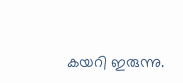കയറി ഇരുന്നു.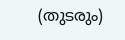(തുടരും)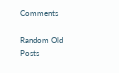Comments

Random Old Posts